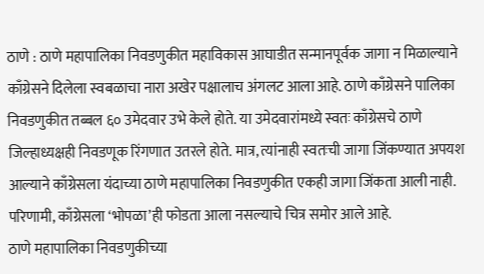ठाणे : ठाणे महापालिका निवडणुकीत महाविकास आघाडीत सन्मानपूर्वक जागा न मिळाल्याने काँग्रेसने दिलेला स्वबळाचा नारा अखेर पक्षालाच अंगलट आला आहे. ठाणे काँग्रेसने पालिका निवडणुकीत तब्बल ६० उमेदवार उभे केले होते. या उमेदवारांमध्ये स्वतः काँग्रेसचे ठाणे जिल्हाध्यक्षही निवडणूक रिंगणात उतरले होते. मात्र, त्यांनाही स्वतःची जागा जिंकण्यात अपयश आल्याने काँग्रेसला यंदाच्या ठाणे महापालिका निवडणुकीत एकही जागा जिंकता आली नाही. परिणामी, काँग्रेसला ‘भोपळा’ही फोडता आला नसल्याचे चित्र समोर आले आहे.
ठाणे महापालिका निवडणुकीच्या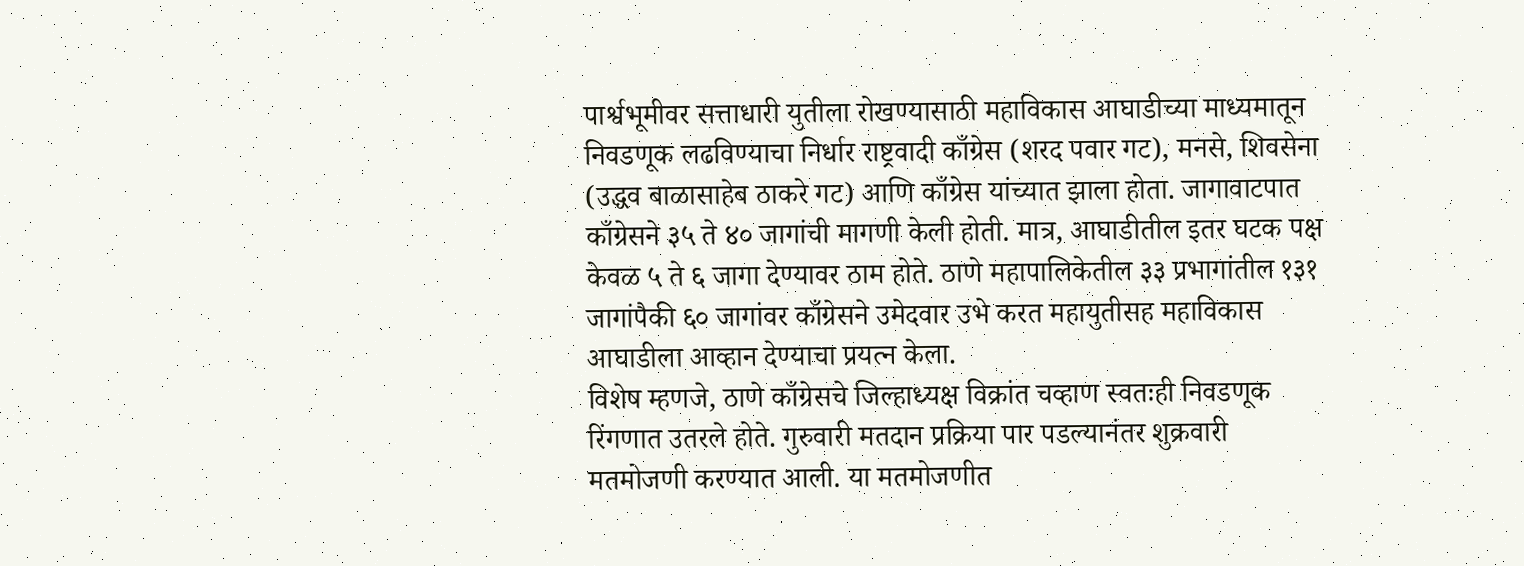पार्श्वभूमीवर सत्ताधारी युतीला रोखण्यासाठी महाविकास आघाडीच्या माध्यमातून निवडणूक लढविण्याचा निर्धार राष्ट्रवादी काँग्रेस (शरद पवार गट), मनसे, शिवसेना (उद्धव बाळासाहेब ठाकरे गट) आणि काँग्रेस यांच्यात झाला होता. जागावाटपात काँग्रेसने ३५ ते ४० जागांची मागणी केली होती. मात्र, आघाडीतील इतर घटक पक्ष केवळ ५ ते ६ जागा देण्यावर ठाम होते. ठाणे महापालिकेतील ३३ प्रभागांतील १३१ जागांपैकी ६० जागांवर काँग्रेसने उमेदवार उभे करत महायुतीसह महाविकास आघाडीला आव्हान देण्याचा प्रयत्न केला.
विशेष म्हणजे, ठाणे काँग्रेसचे जिल्हाध्यक्ष विक्रांत चव्हाण स्वतःही निवडणूक रिंगणात उतरले होते. गुरुवारी मतदान प्रक्रिया पार पडल्यानंतर शुक्रवारी मतमोजणी करण्यात आली. या मतमोजणीत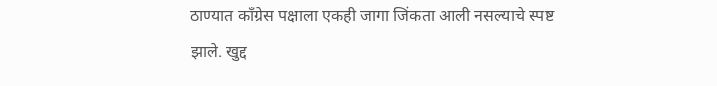ठाण्यात काँग्रेस पक्षाला एकही जागा जिंकता आली नसल्याचे स्पष्ट झाले. खुद्द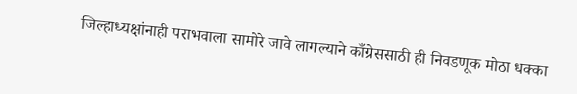जिल्हाध्यक्षांनाही पराभवाला सामोरे जावे लागल्याने काँग्रेससाठी ही निवडणूक मोठा धक्का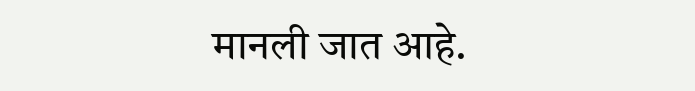मानली जात आहे.